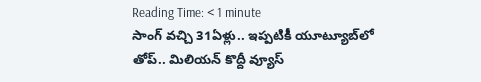Reading Time: < 1 minute
సాంగ్ వచ్చి 31ఏళ్లు.. ఇప్పటికీ యూట్యూబ్‌‌లో తోప్.. మిలియన్ కొద్దీ వ్యూస్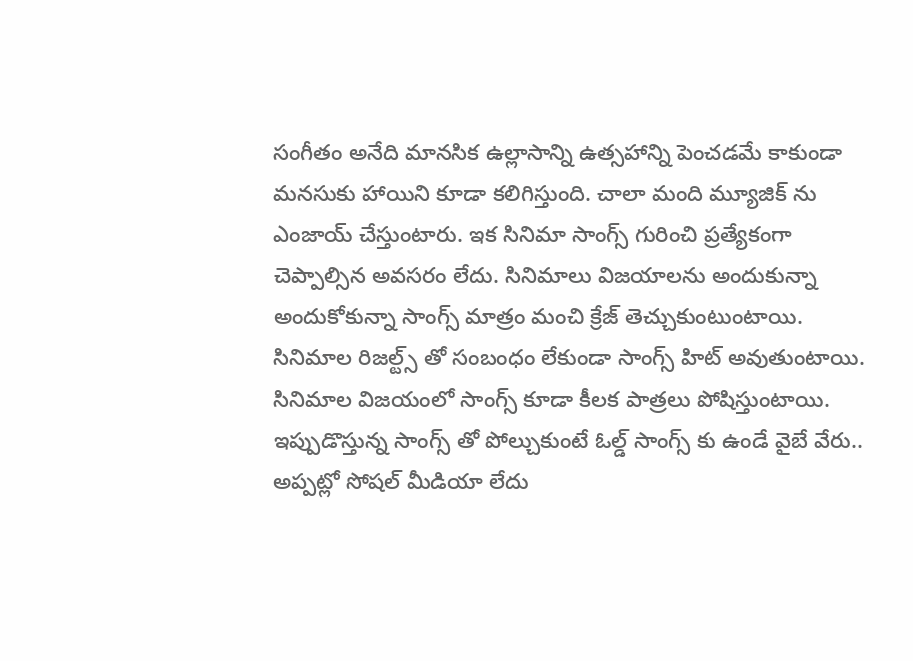సంగీతం అనేది మానసిక ఉల్లాసాన్ని ఉత్సహాన్ని పెంచడమే కాకుండా మనసుకు హాయిని కూడా కలిగిస్తుంది. చాలా మంది మ్యూజిక్ ను ఎంజాయ్ చేస్తుంటారు. ఇక సినిమా సాంగ్స్ గురించి ప్రత్యేకంగా చెప్పాల్సిన అవసరం లేదు. సినిమాలు విజయాలను అందుకున్నా అందుకోకున్నా సాంగ్స్ మాత్రం మంచి క్రేజ్ తెచ్చుకుంటుంటాయి. సినిమాల రిజల్ట్స్ తో సంబంధం లేకుండా సాంగ్స్ హిట్ అవుతుంటాయి. సినిమాల విజయంలో సాంగ్స్ కూడా కీలక పాత్రలు పోషిస్తుంటాయి. ఇప్పుడొస్తున్న సాంగ్స్ తో పోల్చుకుంటే ఓల్డ్ సాంగ్స్ కు ఉండే వైబే వేరు.. అప్పట్లో సోషల్ మీడియా లేదు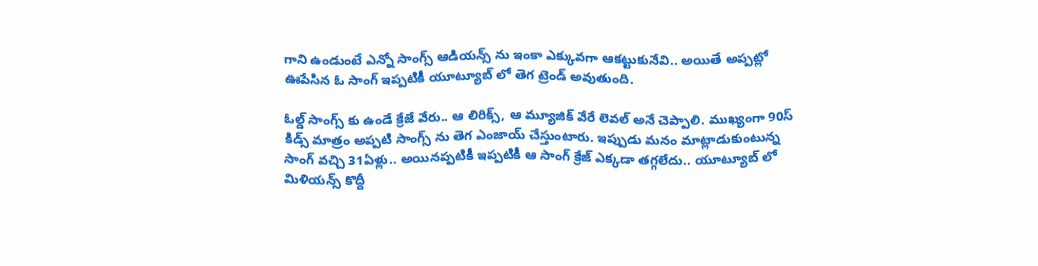గాని ఉండుంటే ఎన్నో సాంగ్స్ ఆడియన్స్ ను ఇంకా ఎక్కువగా ఆకట్టుకునేవి.. అయితే అప్పట్లో ఊపేసిన ఓ సాంగ్ ఇప్పటికీ యూట్యూబ్ లో తెగ ట్రెండ్ అవుతుంది.

ఓల్డ్ సాంగ్స్ కు ఉండే క్రేజే వేరు.. ఆ లిరిక్స్, ఆ మ్యూజిక్ వేరే లెవల్ అనే చెప్పాలి. ముఖ్యంగా 90స్ కిడ్స్ మాత్రం అప్పటి సాంగ్స్ ను తెగ ఎంజాయ్ చేస్తుంటారు. ఇప్పుడు మనం మాట్లాడుకుంటున్న సాంగ్ వచ్చి 31ఏళ్లు.. అయినప్పటికీ ఇప్పటికీ ఆ సాంగ్ క్రేజ్ ఎక్కడా తగ్గలేదు.. యూట్యూబ్ లో మిళియన్స్ కొద్దీ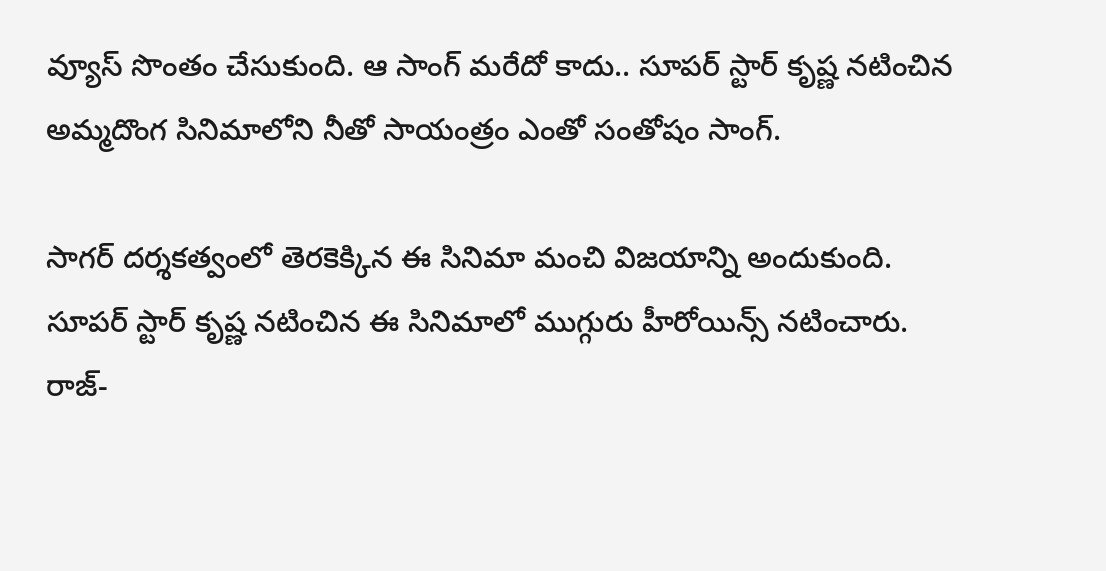వ్యూస్ సొంతం చేసుకుంది. ఆ సాంగ్ మరేదో కాదు.. సూపర్ స్టార్ కృష్ణ నటించిన అమ్మదొంగ సినిమాలోని నీతో సాయంత్రం ఎంతో సంతోషం సాంగ్.

సాగర్ దర్శకత్వంలో తెరకెక్కిన ఈ సినిమా మంచి విజయాన్ని అందుకుంది. సూపర్ స్టార్ కృష్ణ నటించిన ఈ సినిమాలో ముగ్గురు హీరోయిన్స్ నటించారు. రాజ్-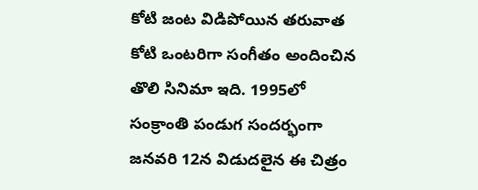కోటి జంట విడిపోయిన తరువాత కోటి ఒంటరిగా సంగీతం అందించిన తొలి సినిమా ఇది. 1995లో సంక్రాంతి పండుగ సందర్భంగా జనవరి 12న విడుదలైన ఈ చిత్రం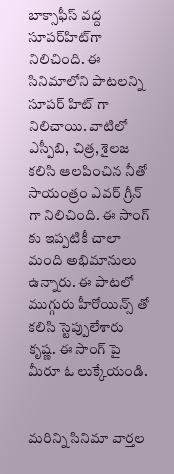బాక్సాఫీస్ వద్ద సూపర్‌హిట్‌గా నిలిచింది. ఈ సినిమాలోని పాటలన్ని సూపర్ హిట్ గా నిలిచాయి. వాటిలో ఎస్పీబి, చిత్ర, శైలజ కలిసి ఆలపించిన నీతో సాయంత్రం ఎవర్ గ్రీన్ గా నిలిచింది. ఈ సాంగ్ కు ఇప్పటికీ చాలా మంది అభిమానులు ఉన్నారు. ఈ పాటలో ముగ్గురు హీరోయిన్స్ తో కలిసి స్టెప్పులేశారు కృష్ణ. ఈ సాంగ్ పై మీరూ ఓ లుక్కేయండి.


మరిన్ని సినిమా వార్తల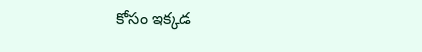కోసం ఇక్కడ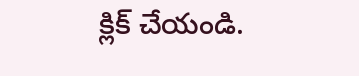క్లిక్ చేయండి.